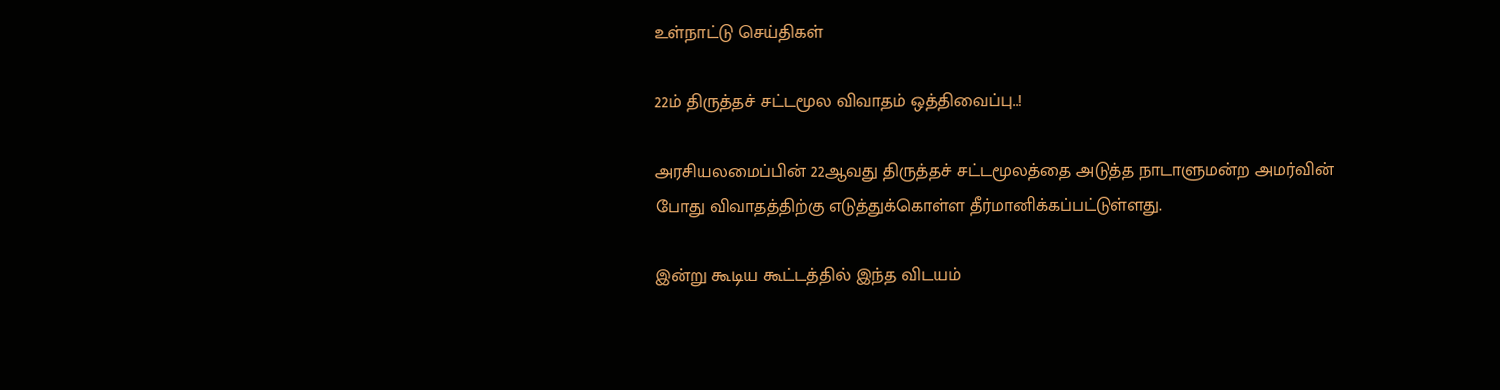உள்நாட்டு செய்திகள்

22ம் திருத்தச் சட்டமூல விவாதம் ஒத்திவைப்பு..!

அரசியலமைப்பின் 22ஆவது திருத்தச் சட்டமூலத்தை அடுத்த நாடாளுமன்ற அமர்வின் போது விவாதத்திற்கு எடுத்துக்கொள்ள தீர்மானிக்கப்பட்டுள்ளது.

இன்று கூடிய கூட்டத்தில் இந்த விடயம்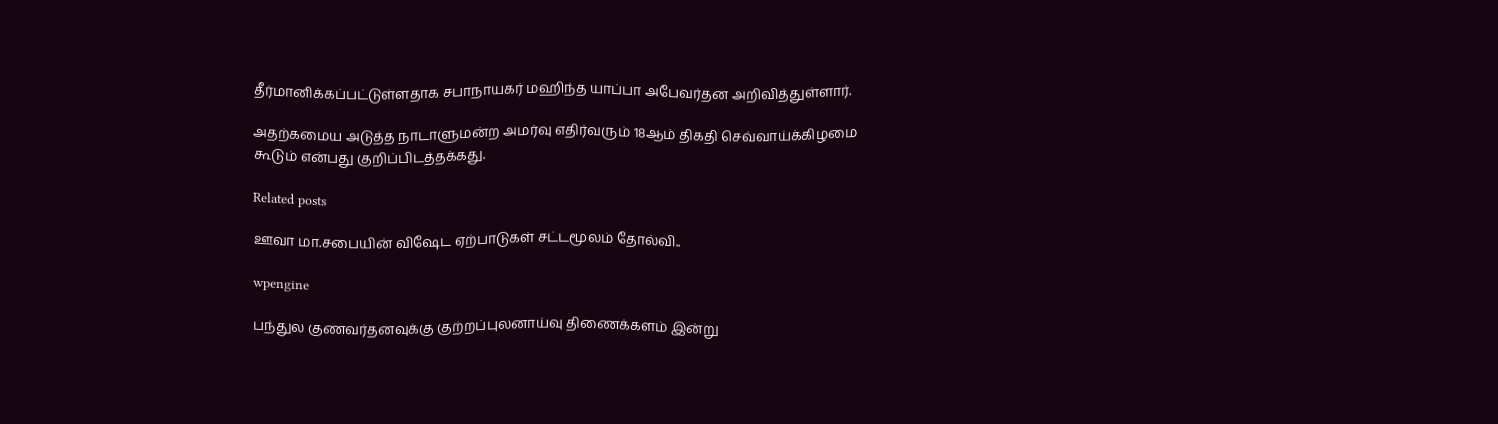தீர்மானிக்கப்பட்டுள்ளதாக சபாநாயகர் மஹிந்த யாப்பா அபேவர்தன அறிவித்துள்ளார்.

அதற்கமைய அடுத்த நாடாளுமன்ற அமர்வு எதிர்வரும் 18ஆம் திகதி செவ்வாய்க்கிழமை கூடும் என்பது குறிப்பிடத்தக்கது.

Related posts

ஊவா மா.சபையின் விஷேட ஏற்பாடுகள் சட்டமூலம் தோல்வி..

wpengine

பந்துல குணவர்தனவுக்கு குற்றப்புலனாய்வு திணைக்களம் இன்று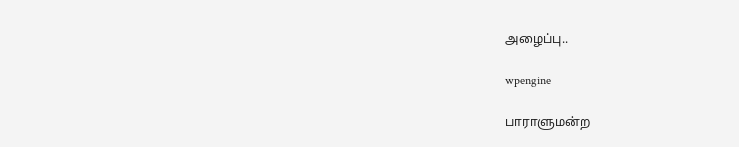அழைப்பு..

wpengine

பாராளுமன்ற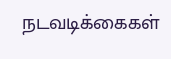நடவடிக்கைகள்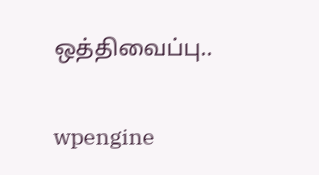ஒத்திவைப்பு..

wpengine